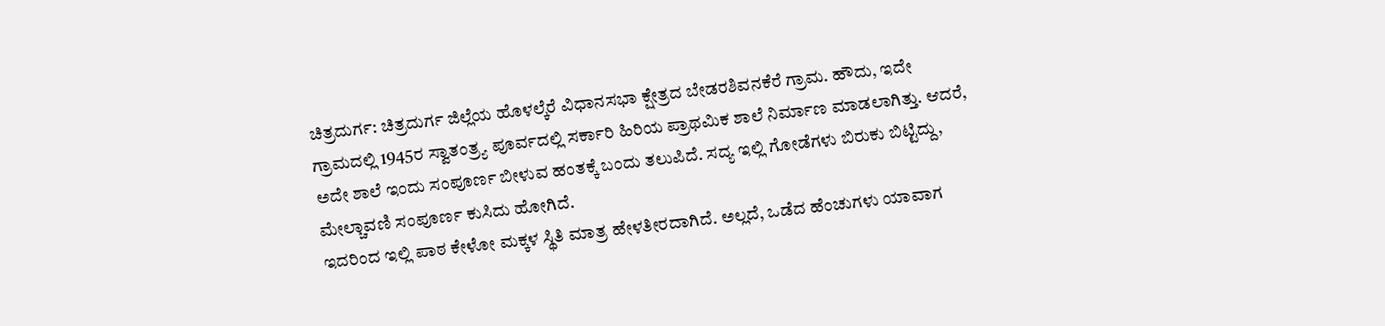ಚಿತ್ರದುರ್ಗ: ಚಿತ್ರದುರ್ಗ ಜಿಲ್ಲೆಯ ಹೊಳಲ್ಕೆರೆ ವಿಧಾನಸಭಾ ಕ್ಷೇತ್ರದ ಬೇಡರಶಿವನಕೆರೆ ಗ್ರಾಮ. ಹೌದು, ಇದೇ ಗ್ರಾಮದಲ್ಲಿ 1945ರ ಸ್ವಾತಂತ್ರ್ಯ ಪೂರ್ವದಲ್ಲಿ ಸರ್ಕಾರಿ ಹಿರಿಯ ಪ್ರಾಥಮಿಕ ಶಾಲೆ ನಿರ್ಮಾಣ ಮಾಡಲಾಗಿತ್ತು. ಆದರೆ, ಅದೇ ಶಾಲೆ ಇಂದು ಸಂಪೂರ್ಣ ಬೀಳುವ ಹಂತಕ್ಕೆ ಬಂದು ತಲುಪಿದೆ. ಸದ್ಯ ಇಲ್ಲಿ ಗೋಡೆಗಳು ಬಿರುಕು ಬಿಟ್ಟಿದ್ದು, ಮೇಲ್ಚಾವಣಿ ಸಂಪೂರ್ಣ ಕುಸಿದು ಹೋಗಿದೆ.
ಇದರಿಂದ ಇಲ್ಲಿ ಪಾಠ ಕೇಳೋ ಮಕ್ಕಳ ಸ್ಥಿತಿ ಮಾತ್ರ ಹೇಳತೀರದಾಗಿದೆ. ಅಲ್ಲದೆ, ಒಡೆದ ಹೆಂಚುಗಳು ಯಾವಾಗ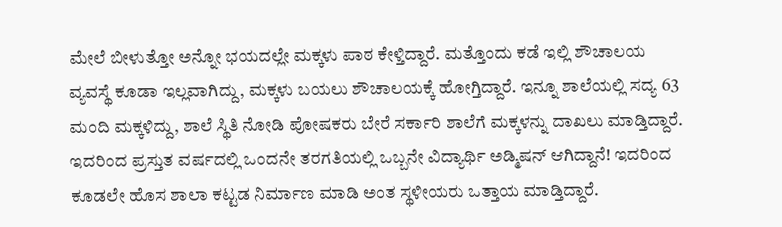ಮೇಲೆ ಬೀಳುತ್ತೋ ಅನ್ನೋ ಭಯದಲ್ಲೇ ಮಕ್ಕಳು ಪಾಠ ಕೇಳ್ತಿದ್ದಾರೆ. ಮತ್ತೊಂದು ಕಡೆ ಇಲ್ಲಿ ಶೌಚಾಲಯ ವ್ಯವಸ್ಥೆ ಕೂಡಾ ಇಲ್ಲವಾಗಿದ್ದು, ಮಕ್ಕಳು ಬಯಲು ಶೌಚಾಲಯಕ್ಕೆ ಹೋಗ್ತಿದ್ದಾರೆ. ಇನ್ನೂ ಶಾಲೆಯಲ್ಲಿ ಸದ್ಯ 63 ಮಂದಿ ಮಕ್ಕಳಿದ್ದು, ಶಾಲೆ ಸ್ಥಿತಿ ನೋಡಿ ಪೋಷಕರು ಬೇರೆ ಸರ್ಕಾರಿ ಶಾಲೆಗೆ ಮಕ್ಕಳನ್ನು ದಾಖಲು ಮಾಡ್ತಿದ್ದಾರೆ. ಇದರಿಂದ ಪ್ರಸ್ತುತ ವರ್ಷದಲ್ಲಿ ಒಂದನೇ ತರಗತಿಯಲ್ಲಿ ಒಬ್ಬನೇ ವಿದ್ಯಾರ್ಥಿ ಅಡ್ಮಿಷನ್ ಆಗಿದ್ದಾನೆ! ಇದರಿಂದ ಕೂಡಲೇ ಹೊಸ ಶಾಲಾ ಕಟ್ಟಡ ನಿರ್ಮಾಣ ಮಾಡಿ ಅಂತ ಸ್ಥಳೀಯರು ಒತ್ತಾಯ ಮಾಡ್ತಿದ್ದಾರೆ.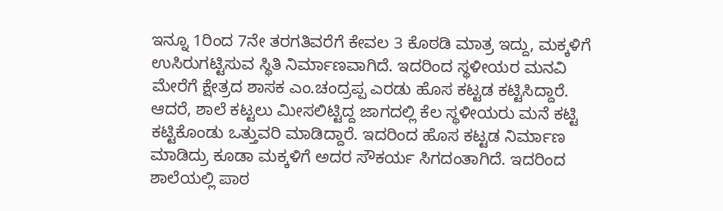ಇನ್ನೂ 1ರಿಂದ 7ನೇ ತರಗತಿವರೆಗೆ ಕೇವಲ 3 ಕೊಠಡಿ ಮಾತ್ರ ಇದ್ದು, ಮಕ್ಕಳಿಗೆ ಉಸಿರುಗಟ್ಟಿಸುವ ಸ್ಥಿತಿ ನಿರ್ಮಾಣವಾಗಿದೆ. ಇದರಿಂದ ಸ್ಥಳೀಯರ ಮನವಿ ಮೇರೆಗೆ ಕ್ಷೇತ್ರದ ಶಾಸಕ ಎಂ.ಚಂದ್ರಪ್ಪ ಎರಡು ಹೊಸ ಕಟ್ಟಡ ಕಟ್ಟಿಸಿದ್ದಾರೆ. ಆದರೆ, ಶಾಲೆ ಕಟ್ಟಲು ಮೀಸಲಿಟ್ಟಿದ್ದ ಜಾಗದಲ್ಲಿ ಕೆಲ ಸ್ಥಳೀಯರು ಮನೆ ಕಟ್ಟಿ ಕಟ್ಟಿಕೊಂಡು ಒತ್ತುವರಿ ಮಾಡಿದ್ದಾರೆ. ಇದರಿಂದ ಹೊಸ ಕಟ್ಟಡ ನಿರ್ಮಾಣ ಮಾಡಿದ್ರು ಕೂಡಾ ಮಕ್ಕಳಿಗೆ ಅದರ ಸೌಕರ್ಯ ಸಿಗದಂತಾಗಿದೆ. ಇದರಿಂದ ಶಾಲೆಯಲ್ಲಿ ಪಾಠ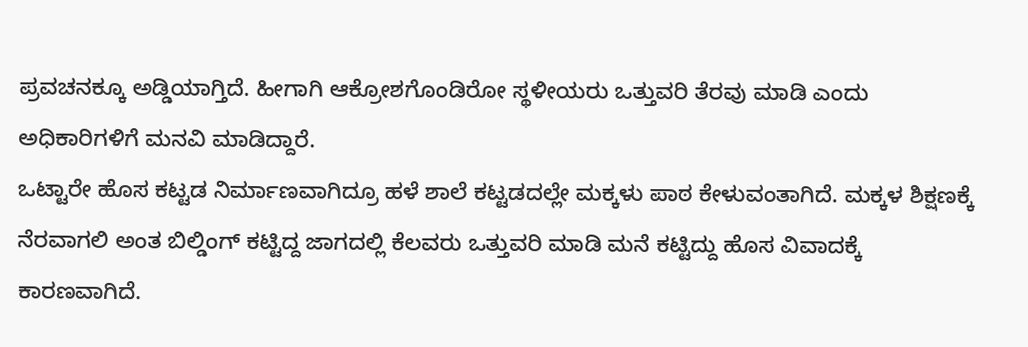ಪ್ರವಚನಕ್ಕೂ ಅಡ್ಡಿಯಾಗ್ತಿದೆ. ಹೀಗಾಗಿ ಆಕ್ರೋಶಗೊಂಡಿರೋ ಸ್ಥಳೀಯರು ಒತ್ತುವರಿ ತೆರವು ಮಾಡಿ ಎಂದು ಅಧಿಕಾರಿಗಳಿಗೆ ಮನವಿ ಮಾಡಿದ್ದಾರೆ.
ಒಟ್ಟಾರೇ ಹೊಸ ಕಟ್ಟಡ ನಿರ್ಮಾಣವಾಗಿದ್ರೂ ಹಳೆ ಶಾಲೆ ಕಟ್ಟಡದಲ್ಲೇ ಮಕ್ಕಳು ಪಾಠ ಕೇಳುವಂತಾಗಿದೆ. ಮಕ್ಕಳ ಶಿಕ್ಷಣಕ್ಕೆ ನೆರವಾಗಲಿ ಅಂತ ಬಿಲ್ಡಿಂಗ್ ಕಟ್ಟಿದ್ದ ಜಾಗದಲ್ಲಿ ಕೆಲವರು ಒತ್ತುವರಿ ಮಾಡಿ ಮನೆ ಕಟ್ಟಿದ್ದು ಹೊಸ ವಿವಾದಕ್ಕೆ ಕಾರಣವಾಗಿದೆ.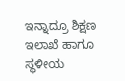ಇನ್ನಾದ್ರೂ ಶಿಕ್ಷಣ ಇಲಾಖೆ ಹಾಗೂ ಸ್ಥಳೀಯ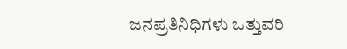ಜನಪ್ರತಿನಿಧಿಗಳು ಒತ್ತುವರಿ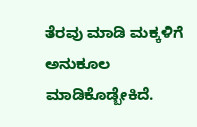ತೆರವು ಮಾಡಿ ಮಕ್ಕಳಿಗೆ ಅನುಕೂಲ ಮಾಡಿಕೊಡ್ಬೇಕಿದೆ.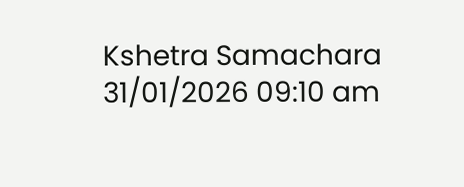Kshetra Samachara
31/01/2026 09:10 am